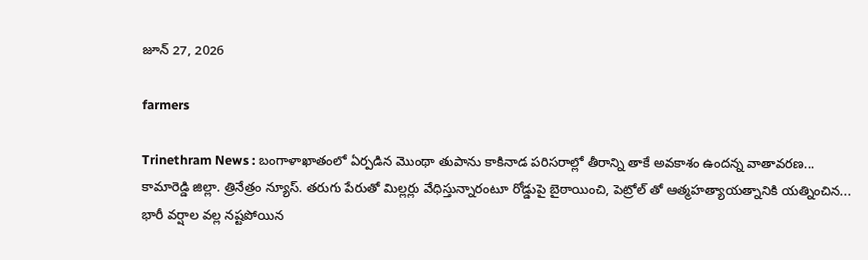జూన్ 27, 2026

farmers

Trinethram News : బంగాళాఖాతంలో ఏర్పడిన మొంథా తుపాను కాకినాడ పరిసరాల్లో తీరాన్ని తాకే అవకాశం ఉందన్న వాతావరణ...
కామారెడ్డి జిల్లా. త్రినేత్రం న్యూస్. తరుగు పేరుతో మిల్లర్లు వేధిస్తున్నారంటూ రోడ్డుపై బైఠాయించి, పెట్రోల్ తో ఆత్మహత్యాయత్నానికి యత్నించిన...
భారీ వర్షాల వల్ల నష్టపోయిన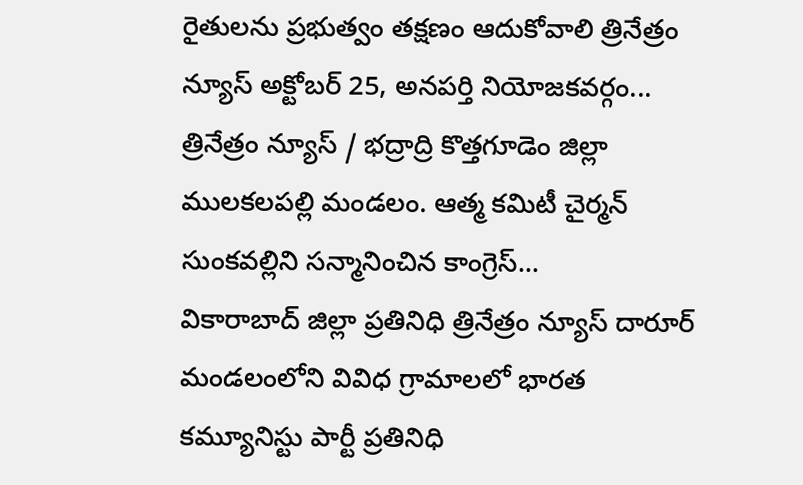రైతులను ప్రభుత్వం తక్షణం ఆదుకోవాలి త్రినేత్రం న్యూస్ అక్టోబర్ 25, అనపర్తి నియోజకవర్గం...
త్రినేత్రం న్యూస్ / భద్రాద్రి కొత్తగూడెం జిల్లా ములకలపల్లి మండలం. ఆత్మ కమిటీ చైర్మన్ సుంకవల్లిని సన్మానించిన కాంగ్రెస్...
వికారాబాద్ జిల్లా ప్రతినిధి త్రినేత్రం న్యూస్ దారూర్ మండలంలోని వివిధ గ్రామాలలో భారత కమ్యూనిస్టు పార్టీ ప్రతినిధి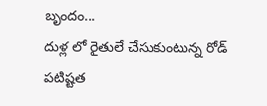బృందం...
దుళ్ల లో రైతులే చేసుకుంటున్న రోడ్ పటిష్టత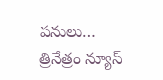పనులు… త్రినేత్రం న్యూస్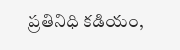ప్రతినిధి కడియం,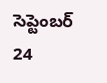సెప్టెంబర్ 24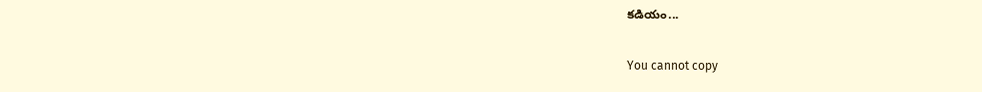కడియం...

You cannot copy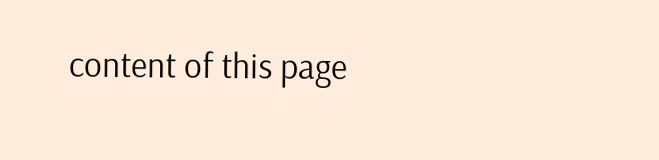content of this page